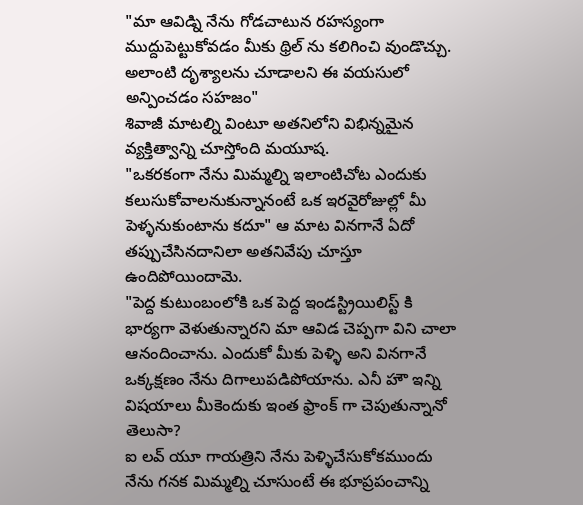"మా ఆవిడ్ని నేను గోడచాటున రహస్యంగా ముద్దుపెట్టుకోవడం మీకు థ్రిల్ ను కలిగించి వుండొచ్చు. అలాంటి దృశ్యాలను చూడాలని ఈ వయసులో అన్పించడం సహజం"
శివాజీ మాటల్ని వింటూ అతనిలోని విభిన్నమైన వ్యక్తిత్వాన్ని చూస్తోంది మయూష.
"ఒకరకంగా నేను మిమ్మల్ని ఇలాంటిచోట ఎందుకు కలుసుకోవాలనుకున్నానంటే ఒక ఇరవైరోజుల్లో మీ పెళ్ళనుకుంటాను కదూ" ఆ మాట వినగానే ఏదో తప్పుచేసినదానిలా అతనివేపు చూస్తూ ఉందిపోయిందామె.
"పెద్ద కుటుంబంలోకి ఒక పెద్ద ఇండస్ట్రియిలిస్ట్ కి భార్యగా వెళుతున్నారని మా ఆవిడ చెప్పగా విని చాలా ఆనందించాను. ఎందుకో మీకు పెళ్ళి అని వినగానే ఒక్కక్షణం నేను దిగాలుపడిపోయాను. ఎనీ హౌ ఇన్ని విషయాలు మీకెందుకు ఇంత ఫ్రాంక్ గా చెపుతున్నానో తెలుసా?
ఐ లవ్ యూ గాయత్రిని నేను పెళ్ళిచేసుకోకముందు నేను గనక మిమ్మల్ని చూసుంటే ఈ భూప్రపంచాన్ని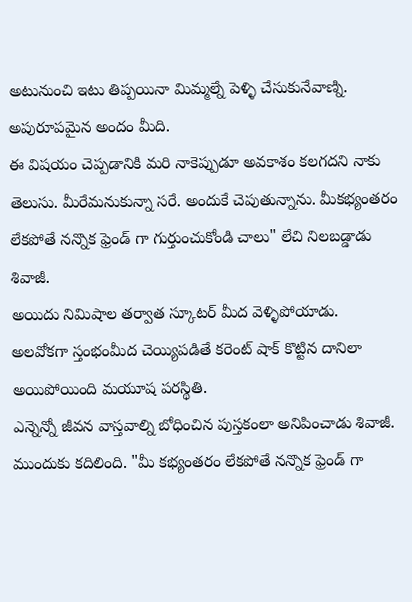అటునుంచి ఇటు తిప్పయినా మిమ్మల్నే పెళ్ళి చేసుకునేవాణ్ని. అపురూపమైన అందం మీది.
ఈ విషయం చెప్పడానికి మరి నాకెప్పుడూ అవకాశం కలగదని నాకు తెలుసు. మీరేమనుకున్నా సరే. అందుకే చెపుతున్నాను. మీకభ్యంతరం లేకపోతే నన్నొక ఫ్రెండ్ గా గుర్తుంచుకోండి చాలు" లేచి నిలబడ్డాడు శివాజీ.
అయిదు నిమిషాల తర్వాత స్కూటర్ మీద వెళ్ళిపోయాడు.
అలవోకగా స్తంభంమీద చెయ్యిపడితే కరెంట్ షాక్ కొట్టిన దానిలా అయిపోయింది మయూష పరస్థితి.
ఎన్నెన్నో జీవన వాస్తవాల్ని బోధించిన పుస్తకంలా అనిపించాడు శివాజీ.
ముందుకు కదిలింది. "మీ కభ్యంతరం లేకపోతే నన్నొక ఫ్రెండ్ గా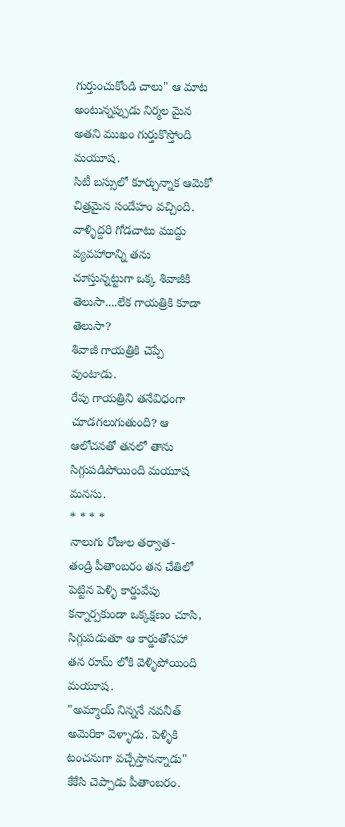గుర్తుంచుకోండి చాలు" ఆ మాట అంటున్నప్పుడు నిర్మల మైన అతని ముఖం గుర్తుకొస్తోంది మయూష.
సిటీ బస్సులో కూర్చున్నాక ఆమెకో చిత్రమైన సందేహం వచ్చింది.
వాళ్ళిద్దరి గోడచాటు ముద్దు వ్యవహారాన్ని తను చూస్తున్నట్టుగా ఒక్క శివాజీకి తెలుసా....లేక గాయత్రికి కూడా తెలుసా?
శివాజీ గాయత్రికి చెప్పే వుంటాడు.
రేపు గాయత్రిని తనేవిధంగా చూడగలుగుతుంది? ఆ ఆలోచనతో తనలో తాను సిగ్గుపడిపోయింది మయూష మనసు.
* * * *
నాలుగు రోజుల తర్వాత-
తండ్రి పీతాంబరం తన చేతిలో పెట్టిన పెళ్ళి కార్డువేపు కన్నార్పకుండా ఒక్కక్షణం చూసి, సిగ్గుపడుతూ ఆ కార్డుతోసహా తన రూమ్ లోకి వెళ్ళిపోయింది మయూష.
"అమ్మాయ్ నిన్ననే నవనీత్ అమెరికా వెళ్ళాడు. పెళ్ళికి టంచనుగా వచ్చేస్తానన్నాడు" కేకేసి చెప్పాడు పీతాంబరం.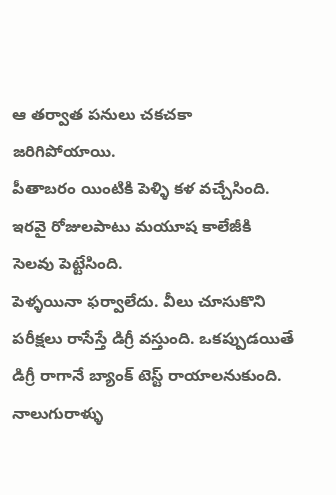ఆ తర్వాత పనులు చకచకా జరిగిపోయాయి.
పీతాబరం యింటికి పెళ్ళి కళ వచ్చేసింది. ఇరవై రోజులపాటు మయూష కాలేజీకి సెలవు పెట్టేసింది.
పెళ్ళయినా ఫర్వాలేదు. వీలు చూసుకొని పరీక్షలు రాసేస్తే డిగ్రీ వస్తుంది. ఒకప్పుడయితే డిగ్రీ రాగానే బ్యాంక్ టెస్ట్ రాయాలనుకుంది. నాలుగురాళ్ళు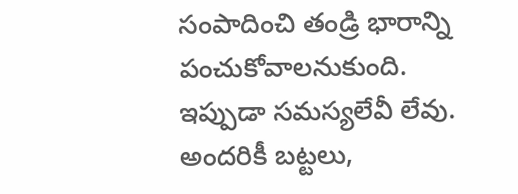సంపాదించి తండ్రి భారాన్ని పంచుకోవాలనుకుంది.
ఇప్పుడా సమస్యలేవీ లేవు.
అందరికీ బట్టలు,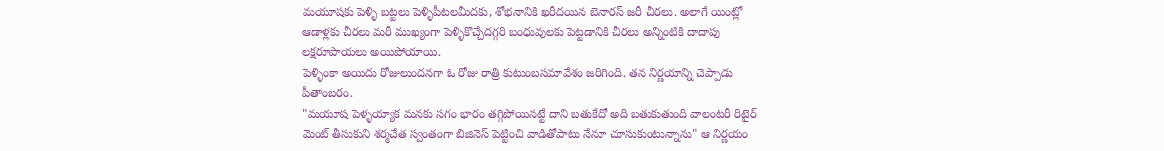మయూషకు పెళ్ళి బట్టలు పెళ్ళిపీటలమీదకు, శోభనానికి ఖరీదయిన బెనారస్ జరీ చీరలు. అలాగే యింట్లో ఆడాళ్లకు చీరలు మరీ ముఖ్యంగా పెళ్ళికొచ్చేదగ్గరి బంధువులకు పెట్టడానికి చీరలు అన్నింటికి దాదాపు లక్షరూపాయలు అయిపోయాయి.
పెళ్ళింకా అయిదు రోజులుందనగా ఓ రోజు రాత్రి కుటుంబసమావేశం జరిగింది. తన నిర్ణయాన్ని చెప్పాడు పీతాంబరం.
"మయూష పెళ్ళయ్యాక మనకు సగం భారం తగ్గిపోయినట్టే దాని బతుకేదో అది బతుకుతుంది వాలంటరీ రిటైర్ మెంట్ తీసుకుని శర్మచేత స్వంతంగా బిజినెస్ పెట్టించి వాడితోపాటు నేనూ చూసుకుంటున్నాను" ఆ నిర్ణయం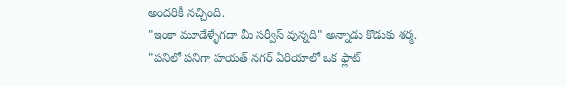అందరికీ నచ్చింది.
"ఇంకా మూడేళ్ళేగదా మీ సర్వీస్ వున్నది" అన్నాడు కొడుకు శర్మ.
"పనిలో పనిగా హయత్ నగర్ ఏరియాలో ఒక ఫ్లాట్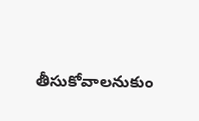తీసుకోవాలనుకుం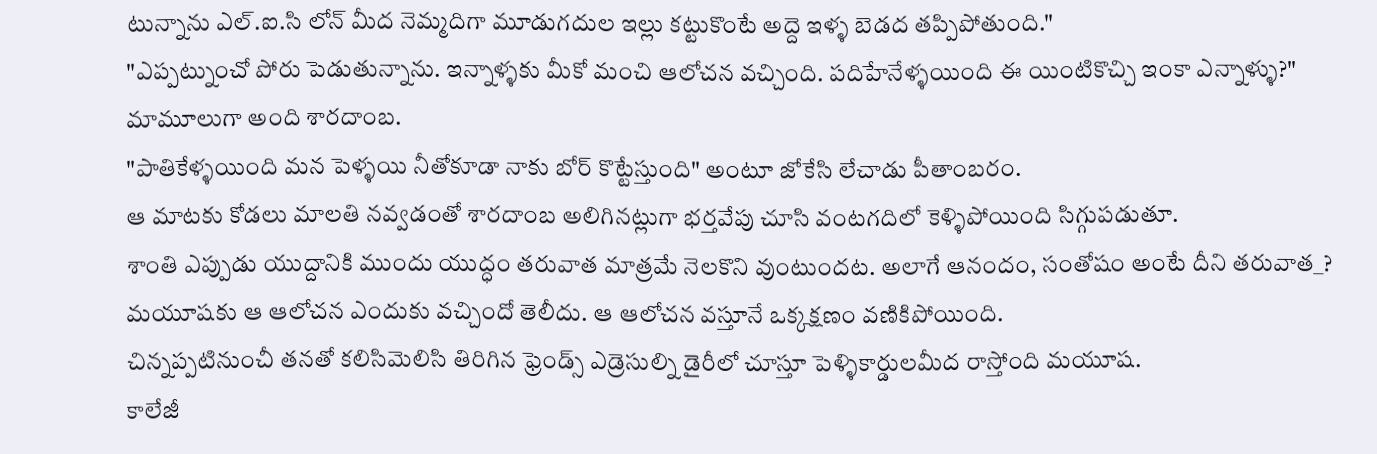టున్నాను ఎల్.ఐ.సి లోన్ మీద నెమ్మదిగా మూడుగదుల ఇల్లు కట్టుకొంటే అద్దె ఇళ్ళ బెడద తప్పిపోతుంది."
"ఎప్పట్నుంచో పోరు పెడుతున్నాను. ఇన్నాళ్ళకు మీకో మంచి ఆలోచన వచ్చింది. పదిహేనేళ్ళయింది ఈ యింటికొచ్చి ఇంకా ఎన్నాళ్ళు?" మామూలుగా అంది శారదాంబ.
"పాతికేళ్ళయింది మన పెళ్ళయి నీతోకూడా నాకు బోర్ కొట్టేస్తుంది" అంటూ జోకేసి లేచాడు పీతాంబరం.
ఆ మాటకు కోడలు మాలతి నవ్వడంతో శారదాంబ అలిగినట్లుగా భర్తవేపు చూసి వంటగదిలో కెళ్ళిపోయింది సిగ్గుపడుతూ.
శాంతి ఎప్పుడు యుద్దానికి ముందు యుద్ధం తరువాత మాత్రమే నెలకొని వుంటుందట. అలాగే ఆనందం, సంతోషం అంటే దీని తరువాత_?
మయూషకు ఆ ఆలోచన ఎందుకు వచ్చిందో తెలీదు. ఆ ఆలోచన వస్తూనే ఒక్కక్షణం వణికిపోయింది.
చిన్నప్పటినుంచీ తనతో కలిసిమెలిసి తిరిగిన ఫ్రెండ్స్ ఎడ్రెసుల్ని డైరీలో చూస్తూ పెళ్ళికార్డులమీద రాస్తోంది మయూష.
కాలేజీ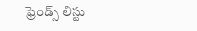ఫ్రెండ్స్ లిస్టు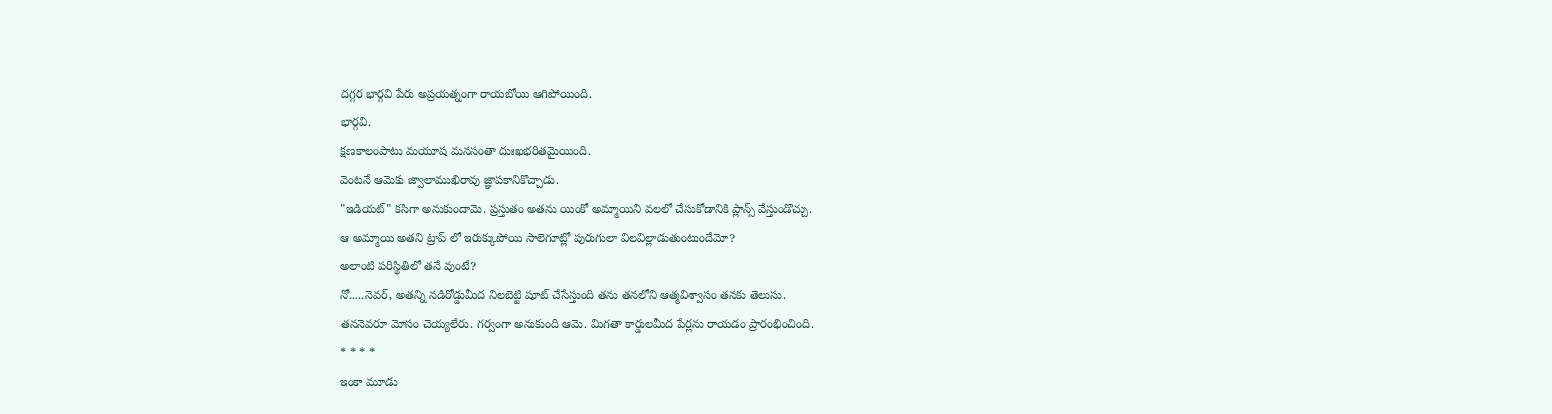దగ్గర భార్గవి పేరు అప్రయత్నంగా రాయబోయి ఆగిపోయింది.
భార్గవి.
క్షణకాలంపాటు మయూష మనసంతా దుఃఖభరితమైయింది.
వెంటనే ఆమెకు జ్వాలాముఖిరావు జ్ఞాపకానికొచ్చాడు.
"ఇడియట్" కసిగా అనుకుందామె. ప్రస్తుతం అతను యింకో అమ్మాయిని వలలో చేసుకోడానికి ప్లాన్స్ వేస్తుండొచ్చు.
ఆ అమ్మాయి అతని ట్రాప్ లో ఇరుక్కుపోయి సాలెగూట్లో పురుగులా విలవిల్లాడుతుంటుందేమో?
అలాంటి పరిస్థితిలో తనే వుంటే?
నో.....నెవర్, అతన్ని నడిరోడ్డుమీద నిలబెట్టి షూట్ చేసేస్తుంది తను తనలోని ఆత్మవిశ్వాసం తనకు తెలుసు.
తననెవరూ మోసం చెయ్యలేరు. గర్వంగా అనుకుంది ఆమె. మిగతా కార్డులమీద పేర్లను రాయడం ప్రారంభించింది.
* * * *
ఇంకా మూడు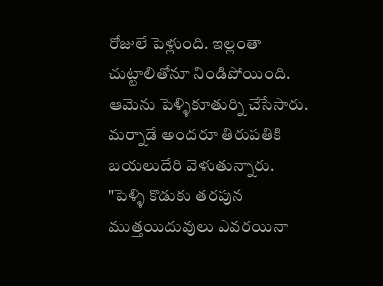రోజులే పెళ్లుంది. ఇల్లంతా చుట్టాలితోనూ నిండిపోయింది.
ఆమెను పెళ్ళికూతుర్ని చేసేసారు.
మర్నాడే అందరూ తిరుపతికి బయలుదేరి వెళుతున్నారు.
"పెళ్ళి కొడుకు తరపున ముత్తయిదువులు ఎవరయినా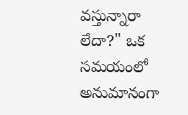వస్తున్నారా లేదా?" ఒక సమయంలో అనుమానంగా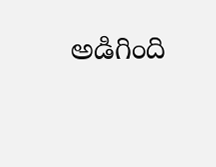అడిగింది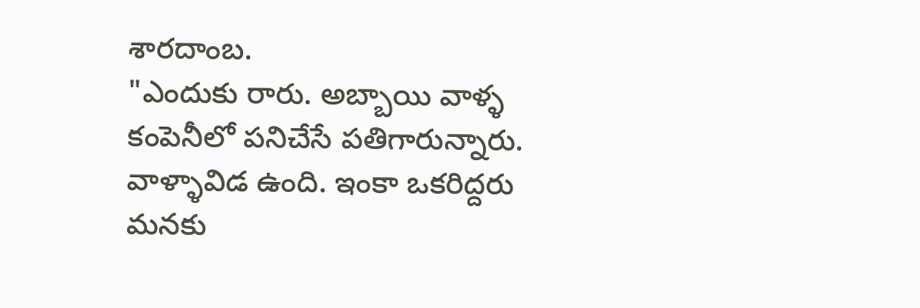శారదాంబ.
"ఎందుకు రారు. అబ్బాయి వాళ్ళ కంపెనీలో పనిచేసే పతిగారున్నారు. వాళ్ళావిడ ఉంది. ఇంకా ఒకరిద్దరు మనకు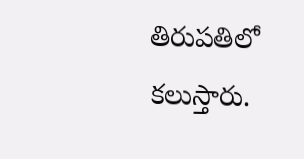తిరుపతిలో కలుస్తారు.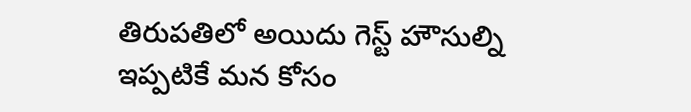తిరుపతిలో అయిదు గెస్ట్ హౌసుల్ని ఇప్పటికే మన కోసం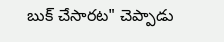బుక్ చేసారట" చెప్పాడు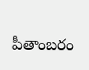పీతాంబరం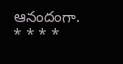ఆనందంగా.
* * * *